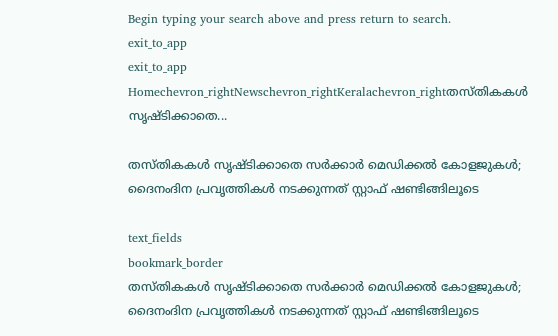Begin typing your search above and press return to search.
exit_to_app
exit_to_app
Homechevron_rightNewschevron_rightKeralachevron_rightതസ്തികകൾ സൃഷ്ടിക്കാതെ...

തസ്തികകൾ സൃഷ്ടിക്കാതെ സർക്കാർ മെഡിക്കൽ കോളജുകൾ; ദൈനംദിന പ്രവൃത്തികൾ നടക്കുന്നത് സ്റ്റാഫ് ഷണ്ടിങ്ങിലൂടെ

text_fields
bookmark_border
തസ്തികകൾ സൃഷ്ടിക്കാതെ സർക്കാർ മെഡിക്കൽ കോളജുകൾ; ദൈനംദിന പ്രവൃത്തികൾ നടക്കുന്നത് സ്റ്റാഫ് ഷണ്ടിങ്ങിലൂടെ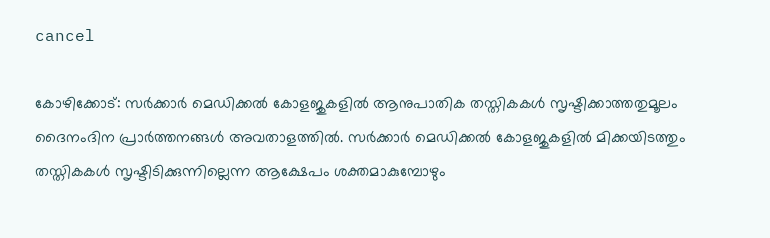cancel

കോഴിക്കോട്: സർക്കാർ മെഡിക്കൽ കോളജുകളിൽ ആനുപാതിക തസ്തികകൾ സൃഷ്ടിക്കാത്തതുമൂലം ദൈനംദിന പ്രാർത്തനങ്ങൾ അവതാളത്തിൽ. സർക്കാർ മെഡിക്കൽ കോളജുകളിൽ മിക്കയിടത്തും തസ്തികകൾ സൃഷ്ടിടിക്കുന്നില്ലെന്ന ആക്ഷേപം ശക്തമാകുമ്പോഴും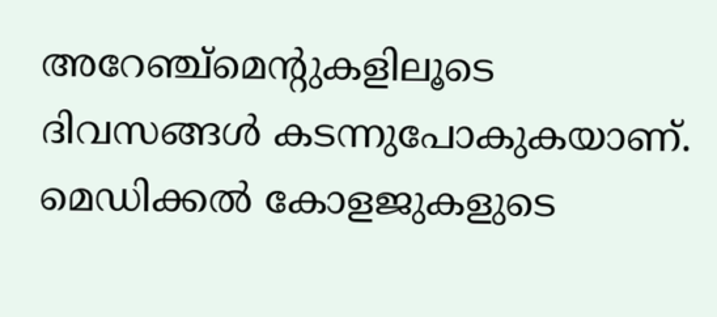അറേഞ്ച്മെന്റുകളിലൂടെ ദിവസങ്ങൾ കടന്നുപോകുകയാണ്. മെഡിക്കൽ കോളജുകളുടെ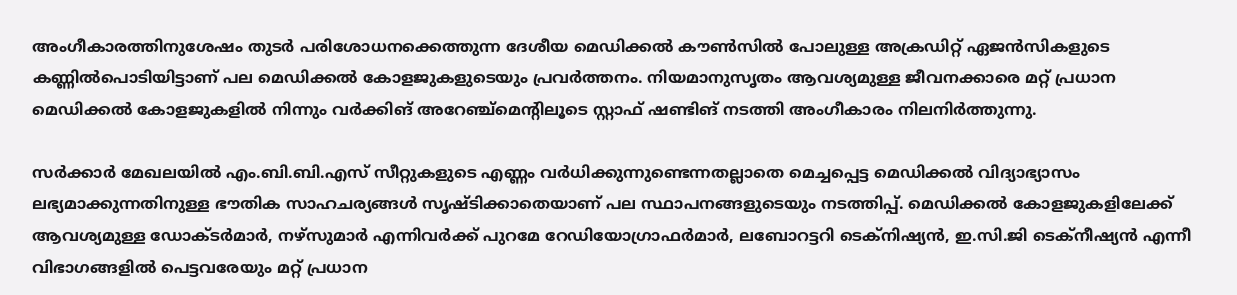അംഗീകാരത്തിനുശേഷം തുടർ പരിശോധനക്കെത്തുന്ന ദേശീയ മെഡിക്കൽ കൗൺസിൽ പോലുള്ള അക്രഡിറ്റ് ഏജൻസികളുടെ കണ്ണിൽപൊടിയിട്ടാണ് പല മെഡിക്കൽ കോളജുകളുടെയും പ്രവർത്തനം. നിയമാനുസൃതം ആവശ്യമുള്ള ജീവനക്കാരെ മറ്റ് പ്രധാന മെഡിക്കൽ കോളജുകളിൽ നിന്നും വർക്കിങ് അറേഞ്ച്മെന്‍റിലൂടെ സ്റ്റാഫ് ഷണ്ടിങ് നടത്തി അംഗീകാരം നിലനിർത്തുന്നു.

സർക്കാർ മേഖലയിൽ എം.ബി.ബി.എസ് സീറ്റുകളുടെ എണ്ണം വർധിക്കുന്നുണ്ടെന്നതല്ലാതെ മെച്ചപ്പെട്ട മെഡിക്കൽ വിദ്യാഭ്യാസം ലഭ്യമാക്കുന്നതിനുള്ള ഭൗതിക സാഹചര്യങ്ങൾ സൃഷ്ടിക്കാതെയാണ് പല സ്ഥാപനങ്ങളുടെയും നടത്തിപ്പ്. മെഡിക്കൽ കോളജുകളിലേക്ക് ആവശ്യമുള്ള ഡോക്ടർമാർ, നഴ്‌സുമാർ എന്നിവർക്ക് പുറമേ റേഡിയോഗ്രാഫർമാർ, ലബോറട്ടറി ടെക്നിഷ്യൻ, ഇ.സി.ജി ടെക്നീഷ്യൻ എന്നീ വിഭാഗങ്ങളിൽ പെട്ടവരേയും മറ്റ് പ്രധാന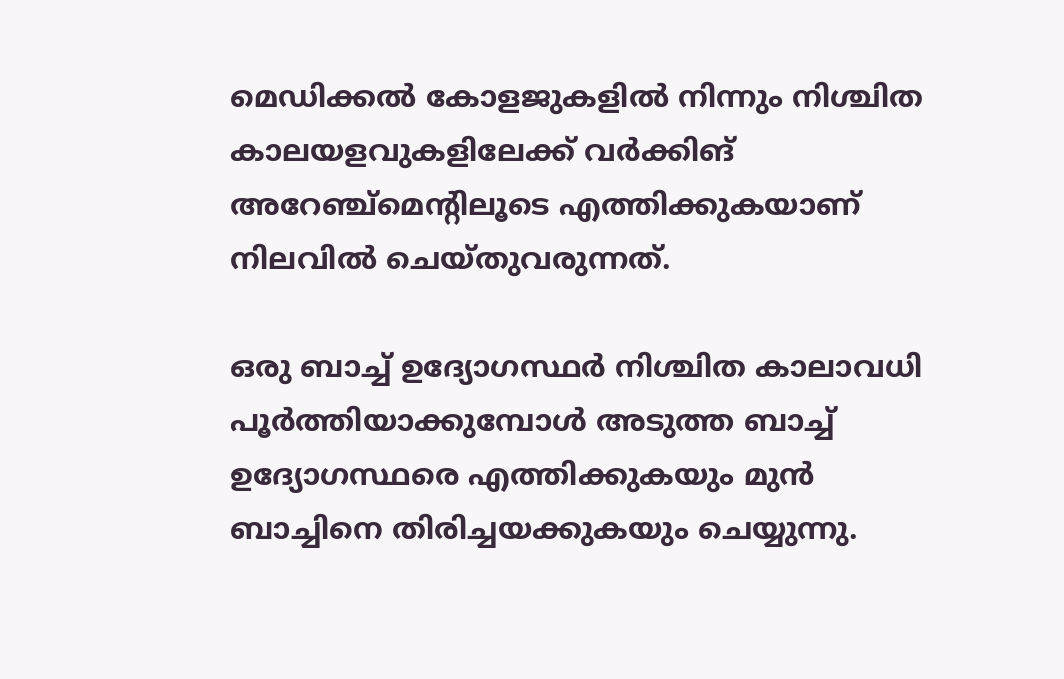മെഡിക്കൽ കോളജുകളിൽ നിന്നും നിശ്ചിത കാലയളവുകളിലേക്ക് വർക്കിങ് അറേഞ്ച്മെന്‍റിലൂടെ എത്തിക്കുകയാണ് നിലവിൽ ചെയ്തുവരുന്നത്.

ഒരു ബാച്ച് ഉദ്യോഗസ്ഥർ നിശ്ചിത കാലാവധി പൂർത്തിയാക്കുമ്പോൾ അടുത്ത ബാച്ച് ഉദ്യോഗസ്ഥരെ എത്തിക്കുകയും മുൻ ബാച്ചിനെ തിരിച്ചയക്കുകയും ചെയ്യുന്നു.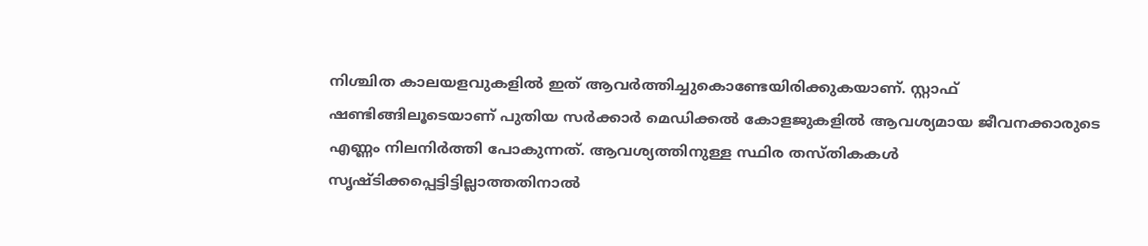നിശ്ചിത കാലയളവുകളിൽ ഇത് ആവർത്തിച്ചുകൊണ്ടേയിരിക്കുകയാണ്. സ്റ്റാഫ് ഷണ്ടിങ്ങിലൂടെയാണ് പുതിയ സർക്കാർ മെഡിക്കൽ കോളജുകളിൽ ആവശ്യമായ ജീവനക്കാരുടെ എണ്ണം നിലനിർത്തി പോകുന്നത്. ആവശ്യത്തിനുള്ള സ്ഥിര തസ്തികകൾ സൃഷ്ടിക്കപ്പെട്ടിട്ടില്ലാത്തതിനാൽ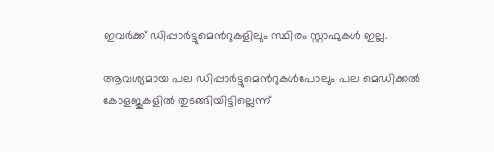ഇവർക്ക് ഡിപ്പാർട്ടുമെന്‍റുകളിലും സ്ഥിരം സ്റ്റാഫുകൾ ഇല്ല.

ആവശ്യമായ പല ഡിപ്പാർട്ടുമെന്‍റുകൾപോലും പല മെഡിക്കൽ കോളജുകളിൽ തുടങ്ങിയിട്ടില്ലെന്ന്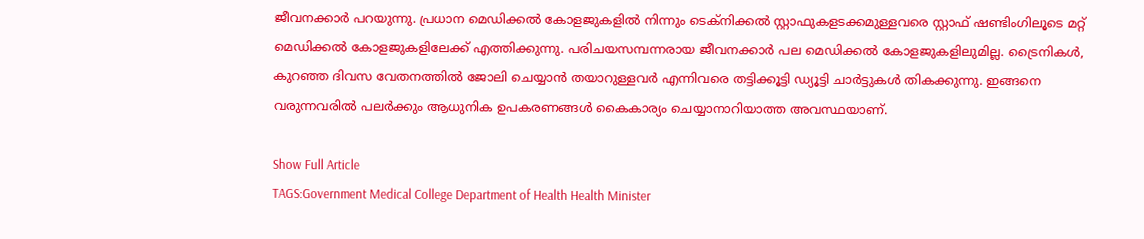ജീവനക്കാർ പറയുന്നു. പ്രധാന മെഡിക്കൽ കോളജുകളിൽ നിന്നും ടെക്നിക്കൽ സ്റ്റാഫുകളടക്കമുള്ളവരെ സ്റ്റാഫ് ഷണ്ടിംഗിലൂടെ മറ്റ് മെഡിക്കൽ കോളജുകളിലേക്ക് എത്തിക്കുന്നു. പരിചയസമ്പന്നരായ ജീവനക്കാർ പല മെഡിക്കൽ കോളജുകളിലുമില്ല. ട്രൈനികൾ, കുറഞ്ഞ ദിവസ വേതനത്തിൽ ജോലി ചെയ്യാൻ തയാറുള്ളവർ എന്നിവരെ തട്ടിക്കൂട്ടി ഡ്യൂട്ടി ചാർട്ടുകൾ തികക്കുന്നു. ഇങ്ങനെ വരുന്നവരിൽ പലർക്കും ആധുനിക ഉപകരണങ്ങൾ കൈകാര്യം ചെയ്യാനാറിയാത്ത അവസ്ഥയാണ്.

Show Full Article
TAGS:Government Medical College Department of Health Health Minister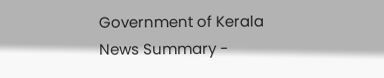Government of Kerala
News Summary -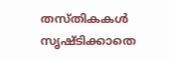തസ്തികകൾ സൃഷ്ടിക്കാതെ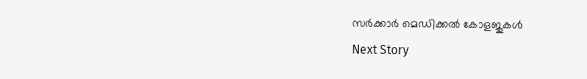സർക്കാർ മെഡിക്കൽ കോളജുകൾ
Next Story